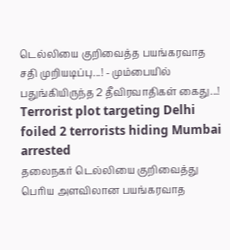டெல்லியை குறிவைத்த பயங்கரவாத சதி முறியடிப்பு...! - மும்பையில் பதுங்கியிருந்த 2 தீவிரவாதிகள் கைது...!
Terrorist plot targeting Delhi foiled 2 terrorists hiding Mumbai arrested
தலைநகர் டெல்லியை குறிவைத்து பெரிய அளவிலான பயங்கரவாத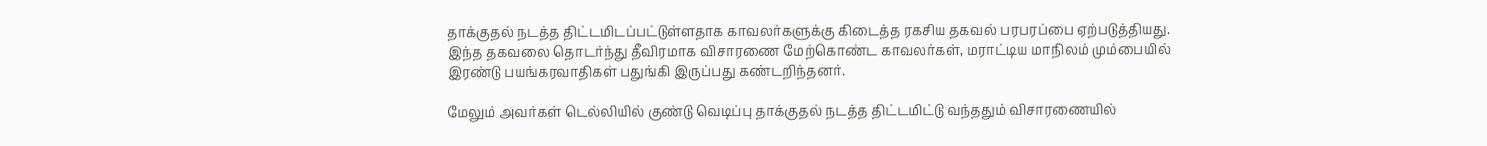தாக்குதல் நடத்த திட்டமிடப்பட்டுள்ளதாக காவலர்களுக்கு கிடைத்த ரகசிய தகவல் பரபரப்பை ஏற்படுத்தியது.
இந்த தகவலை தொடர்ந்து தீவிரமாக விசாரணை மேற்கொண்ட காவலர்கள், மராட்டிய மாநிலம் மும்பையில் இரண்டு பயங்கரவாதிகள் பதுங்கி இருப்பது கண்டறிந்தனர்.

மேலும் அவர்கள் டெல்லியில் குண்டு வெடிப்பு தாக்குதல் நடத்த திட்டமிட்டு வந்ததும் விசாரணையில்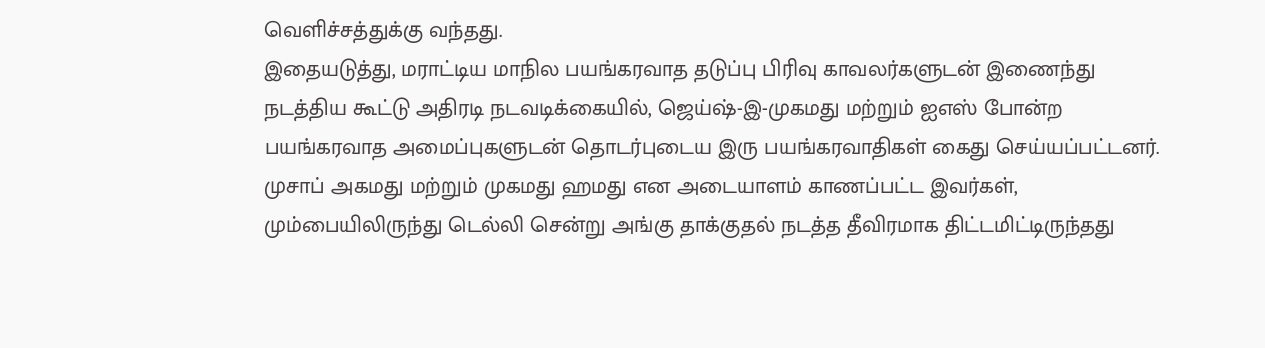வெளிச்சத்துக்கு வந்தது.
இதையடுத்து, மராட்டிய மாநில பயங்கரவாத தடுப்பு பிரிவு காவலர்களுடன் இணைந்து நடத்திய கூட்டு அதிரடி நடவடிக்கையில், ஜெய்ஷ்-இ-முகமது மற்றும் ஐஎஸ் போன்ற பயங்கரவாத அமைப்புகளுடன் தொடர்புடைய இரு பயங்கரவாதிகள் கைது செய்யப்பட்டனர்.
முசாப் அகமது மற்றும் முகமது ஹமது என அடையாளம் காணப்பட்ட இவர்கள், மும்பையிலிருந்து டெல்லி சென்று அங்கு தாக்குதல் நடத்த தீவிரமாக திட்டமிட்டிருந்தது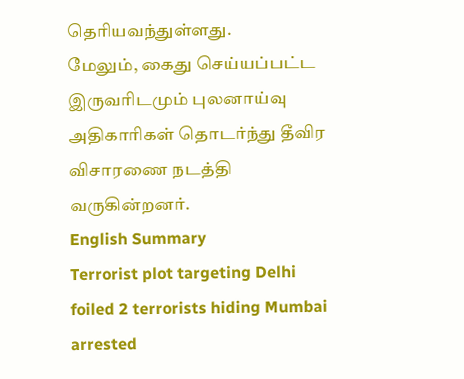தெரியவந்துள்ளது.
மேலும், கைது செய்யப்பட்ட இருவரிடமும் புலனாய்வு அதிகாரிகள் தொடர்ந்து தீவிர விசாரணை நடத்தி வருகின்றனர்.
English Summary
Terrorist plot targeting Delhi foiled 2 terrorists hiding Mumbai arrested